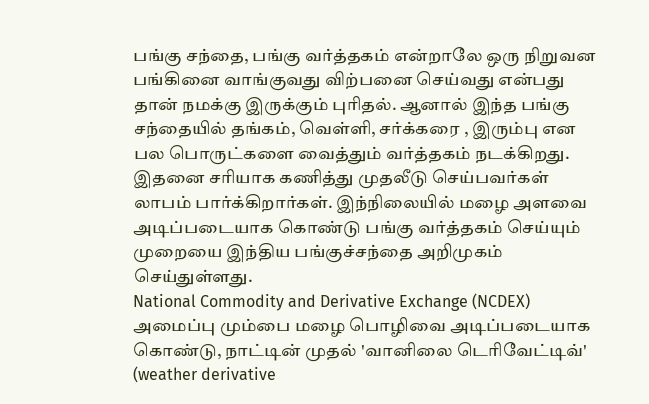பங்கு சந்தை, பங்கு வர்த்தகம் என்றாலே ஒரு நிறுவன பங்கினை வாங்குவது விற்பனை செய்வது என்பது தான் நமக்கு இருக்கும் புரிதல். ஆனால் இந்த பங்கு சந்தையில் தங்கம், வெள்ளி, சர்க்கரை , இரும்பு என பல பொருட்களை வைத்தும் வர்த்தகம் நடக்கிறது. இதனை சரியாக கணித்து முதலீடு செய்பவர்கள் லாபம் பார்க்கிறார்கள். இந்நிலையில் மழை அளவை அடிப்படையாக கொண்டு பங்கு வர்த்தகம் செய்யும் முறையை இந்திய பங்குச்சந்தை அறிமுகம் செய்துள்ளது.
National Commodity and Derivative Exchange (NCDEX) அமைப்பு மும்பை மழை பொழிவை அடிப்படையாக கொண்டு, நாட்டின் முதல் 'வானிலை டெரிவேட்டிவ்' (weather derivative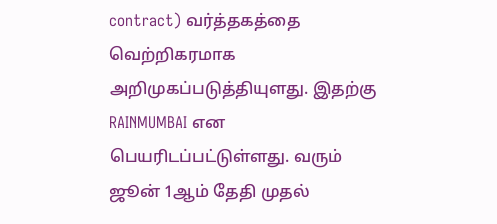contract) வர்த்தகத்தை வெற்றிகரமாக அறிமுகப்படுத்தியுளது. இதற்கு RAINMUMBAI என பெயரிடப்பட்டுள்ளது. வரும் ஜூன் 1ஆம் தேதி முதல்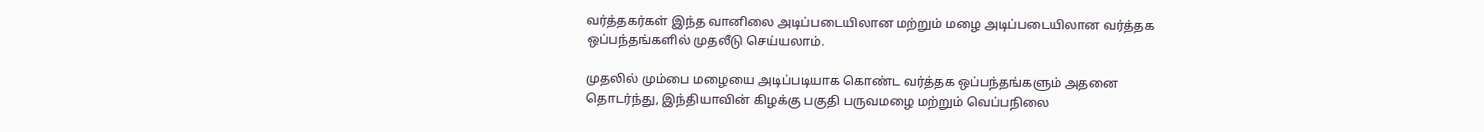வர்த்தகர்கள் இந்த வானிலை அடிப்படையிலான மற்றும் மழை அடிப்படையிலான வர்த்தக ஒப்பந்தங்களில் முதலீடு செய்யலாம்.

முதலில் மும்பை மழையை அடிப்படியாக கொண்ட வர்த்தக ஒப்பந்தங்களும் அதனை தொடர்ந்து, இந்தியாவின் கிழக்கு பகுதி பருவமழை மற்றும் வெப்பநிலை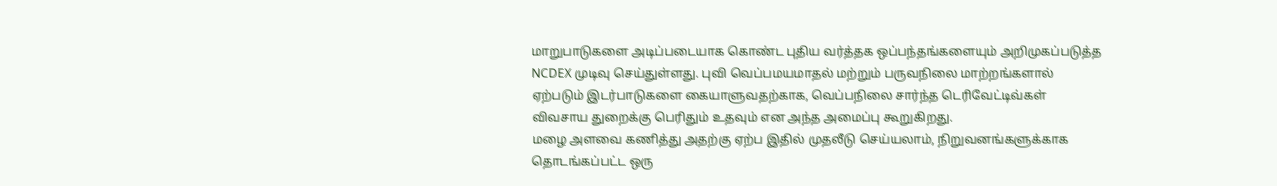மாறுபாடுகளை அடிப்படையாக கொண்ட புதிய வர்த்தக ஒப்பந்தங்களையும் அறிமுகப்படுத்த NCDEX முடிவு செய்துள்ளது. புவி வெப்பமயமாதல் மற்றும் பருவநிலை மாற்றங்களால் ஏற்படும் இடர்பாடுகளை கையாளுவதற்காக, வெப்பநிலை சார்ந்த டெரிவேட்டிவ்கள் விவசாய துறைக்கு பெரிதும் உதவும் என அந்த அமைப்பு கூறுகிறது.
மழை அளவை கணித்து அதற்கு ஏற்ப இதில் முதலீடு செய்யலாம், நிறுவனங்களுக்காக தொடங்கப்பட்ட ஒரு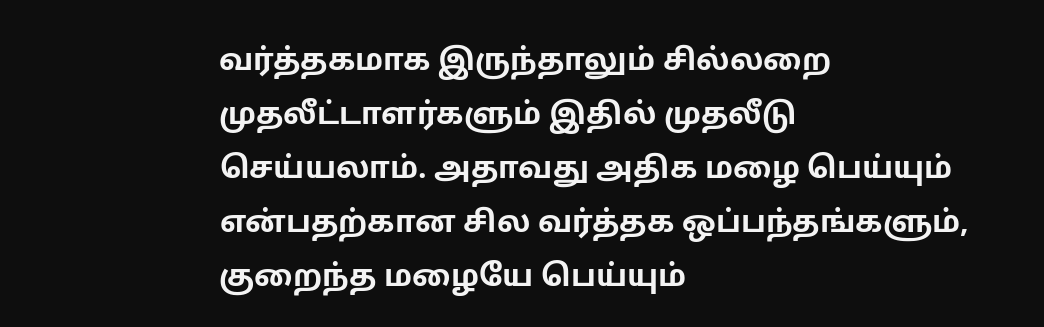வர்த்தகமாக இருந்தாலும் சில்லறை முதலீட்டாளர்களும் இதில் முதலீடு செய்யலாம். அதாவது அதிக மழை பெய்யும் என்பதற்கான சில வர்த்தக ஒப்பந்தங்களும், குறைந்த மழையே பெய்யும்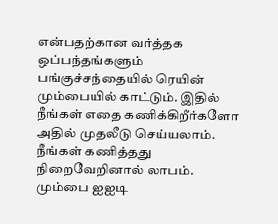என்பதற்கான வர்த்தக ஒப்பந்தங்களும் பங்குச்சந்தையில் ரெயின் மும்பையில் காட்டும். இதில் நீங்கள் எதை கணிக்கிறீர்களோ அதில் முதலீடு செய்யலாம். நீங்கள் கணித்தது நிறைவேறினால் லாபம்.
மும்பை ஐஐடி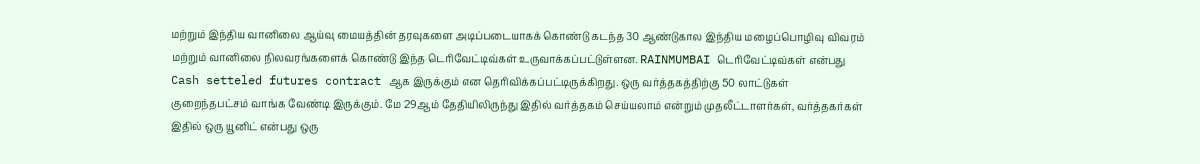மற்றும் இந்திய வானிலை ஆய்வு மையத்தின் தரவுகளை அடிப்படையாகக் கொண்டு கடந்த 30 ஆண்டுகால இந்திய மழைப்பொழிவு விவரம் மற்றும் வானிலை நிலவரங்களைக் கொண்டு இந்த டெரிவேட்டிவ்கள் உருவாக்கப்பட்டுள்ளன. RAINMUMBAI டெரிவேட்டிவ்கள் என்பது Cash setteled futures contract ஆக இருக்கும் என தெரிவிக்கப்பட்டிருக்கிறது. ஒரு வர்த்தகத்திற்கு 50 லாட்டுகள் குறைந்தபட்சம் வாங்க வேண்டி இருக்கும். மே 29ஆம் தேதியிலிருந்து இதில் வர்த்தகம் செய்யலாம் என்றும் முதலீட்டாளர்கள், வர்த்தகர்கள் இதில் ஒரு யூனிட் என்பது ஒரு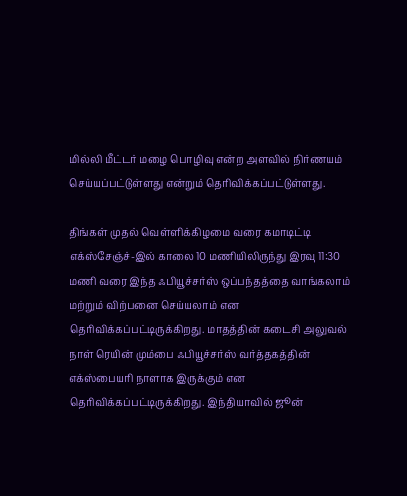மில்லி மீட்டர் மழை பொழிவு என்ற அளவில் நிர்ணயம் செய்யப்பட்டுள்ளது என்றும் தெரிவிக்கப்பட்டுள்ளது.

திங்கள் முதல் வெள்ளிக்கிழமை வரை கமாடிட்டி எக்ஸ்சேஞ்ச்-இல் காலை 10 மணியிலிருந்து இரவு 11:30 மணி வரை இந்த ஃபியூச்சர்ஸ் ஒப்பந்தத்தை வாங்கலாம் மற்றும் விற்பனை செய்யலாம் என தெரிவிக்கப்பட்டிருக்கிறது. மாதத்தின் கடைசி அலுவல் நாள் ரெயின் மும்பை ஃபியூச்சர்ஸ் வர்த்தகத்தின் எக்ஸ்பையரி நாளாக இருக்கும் என தெரிவிக்கப்பட்டிருக்கிறது. இந்தியாவில் ஜூன்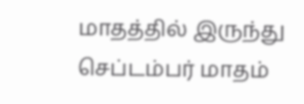மாதத்தில் இருந்து செப்டம்பர் மாதம்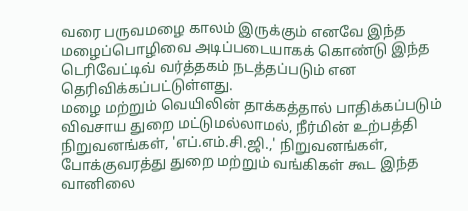வரை பருவமழை காலம் இருக்கும் எனவே இந்த மழைப்பொழிவை அடிப்படையாகக் கொண்டு இந்த டெரிவேட்டிவ் வர்த்தகம் நடத்தப்படும் என தெரிவிக்கப்பட்டுள்ளது.
மழை மற்றும் வெயிலின் தாக்கத்தால் பாதிக்கப்படும் விவசாய துறை மட்டுமல்லாமல், நீர்மின் உற்பத்தி நிறுவனங்கள், 'எப்.எம்.சி.ஜி.,' நிறுவனங்கள், போக்குவரத்து துறை மற்றும் வங்கிகள் கூட இந்த வானிலை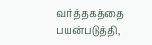வர்த்தகத்தை பயன்படுத்தி,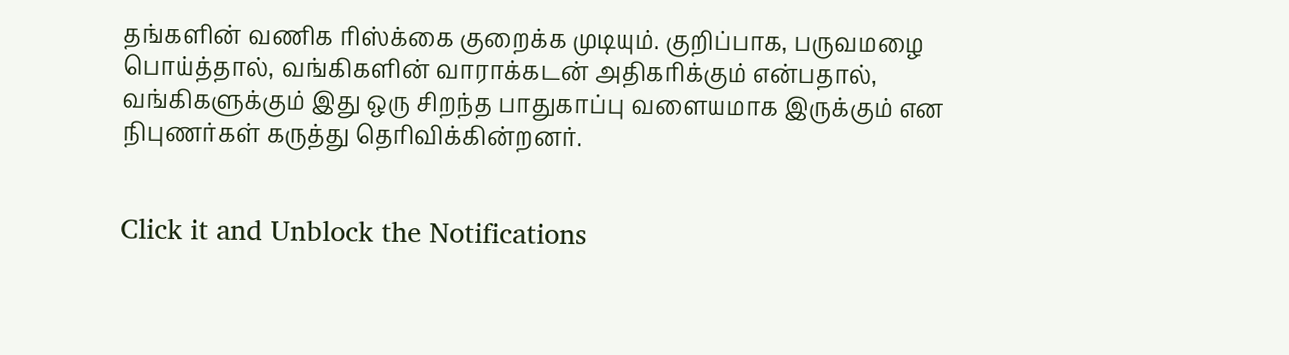தங்களின் வணிக ரிஸ்க்கை குறைக்க முடியும். குறிப்பாக, பருவமழை பொய்த்தால், வங்கிகளின் வாராக்கடன் அதிகரிக்கும் என்பதால், வங்கிகளுக்கும் இது ஒரு சிறந்த பாதுகாப்பு வளையமாக இருக்கும் என நிபுணர்கள் கருத்து தெரிவிக்கின்றனர்.


Click it and Unblock the Notifications